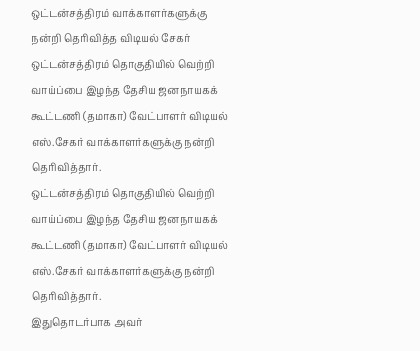ஒட்டன்சத்திரம் வாக்காளர்களுக்கு நன்றி தெரிவித்த விடியல் சேகர்
ஒட்டன்சத்திரம் தொகுதியில் வெற்றி வாய்ப்பை இழந்த தேசிய ஜனநாயகக் கூட்டணி (தமாகா) வேட்பாளர் விடியல் எஸ்.சேகர் வாக்காளர்களுக்கு நன்றி தெரிவித்தார்.
ஒட்டன்சத்திரம் தொகுதியில் வெற்றி வாய்ப்பை இழந்த தேசிய ஜனநாயகக் கூட்டணி (தமாகா) வேட்பாளர் விடியல் எஸ்.சேகர் வாக்காளர்களுக்கு நன்றி தெரிவித்தார்.
இதுதொடர்பாக அவர்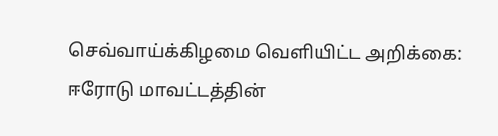செவ்வாய்க்கிழமை வெளியிட்ட அறிக்கை:
ஈரோடு மாவட்டத்தின்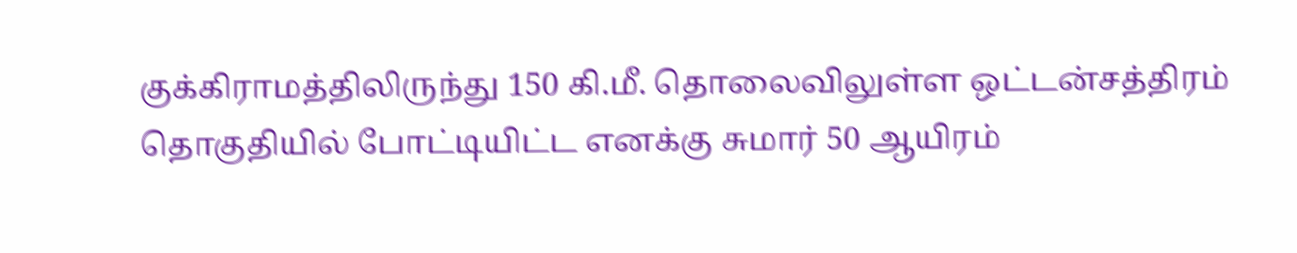குக்கிராமத்திலிருந்து 150 கி.மீ. தொலைவிலுள்ள ஒட்டன்சத்திரம் தொகுதியில் போட்டியிட்ட எனக்கு சுமார் 50 ஆயிரம்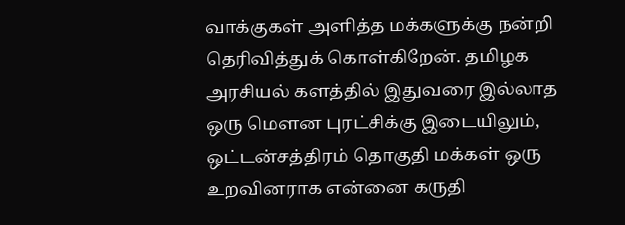வாக்குகள் அளித்த மக்களுக்கு நன்றி தெரிவித்துக் கொள்கிறேன். தமிழக அரசியல் களத்தில் இதுவரை இல்லாத ஒரு மெளன புரட்சிக்கு இடையிலும், ஒட்டன்சத்திரம் தொகுதி மக்கள் ஒரு உறவினராக என்னை கருதி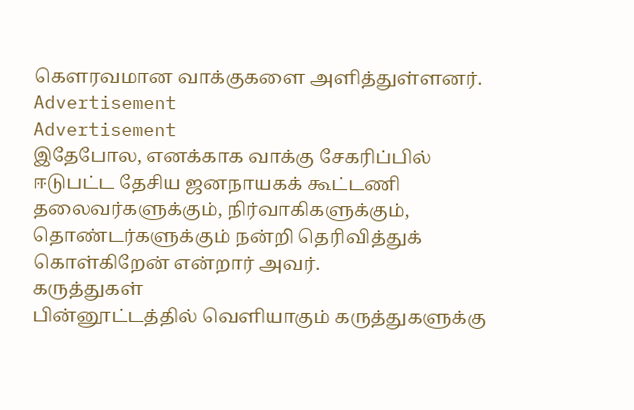கெளரவமான வாக்குகளை அளித்துள்ளனர்.
Advertisement
Advertisement
இதேபோல, எனக்காக வாக்கு சேகரிப்பில் ஈடுபட்ட தேசிய ஜனநாயகக் கூட்டணி தலைவர்களுக்கும், நிர்வாகிகளுக்கும், தொண்டர்களுக்கும் நன்றி தெரிவித்துக் கொள்கிறேன் என்றார் அவர்.
கருத்துகள்
பின்னூட்டத்தில் வெளியாகும் கருத்துகளுக்கு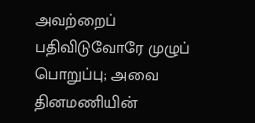அவற்றைப் பதிவிடுவோரே முழுப் பொறுப்பு; அவை தினமணியின்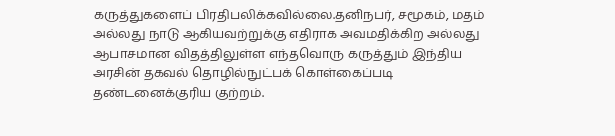கருத்துகளைப் பிரதிபலிக்கவில்லை.தனிநபர், சமூகம், மதம் அல்லது நாடு ஆகியவற்றுக்கு எதிராக அவமதிக்கிற அல்லது ஆபாசமான விதத்திலுள்ள எந்தவொரு கருத்தும் இந்திய அரசின் தகவல் தொழில்நுட்பக் கொள்கைப்படி தண்டனைக்குரிய குற்றம்.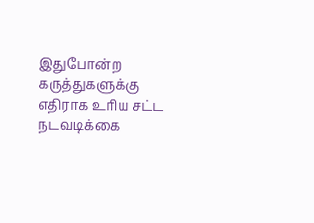இதுபோன்ற கருத்துகளுக்கு எதிராக உரிய சட்ட நடவடிக்கை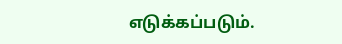எடுக்கப்படும்.